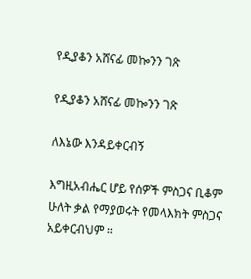የዲያቆን አሸናፊ መኰንን ገጽ

የዲያቆን አሸናፊ መኰንን ገጽ

ለእኔው እንዳይቀርብኝ

እግዚአብሔር ሆይ የሰዎች ምስጋና ቢቆም ሁለት ቃል የማያወሩት የመላእክት ምስጋና አይቀርብህም ።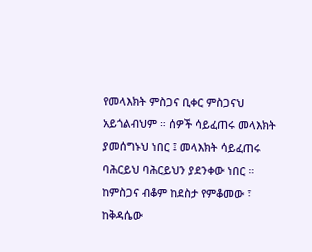የመላእክት ምስጋና ቢቀር ምስጋናህ አይጎልብህም ። ሰዎች ሳይፈጠሩ መላእክት ያመሰግኑህ ነበር ፤ መላእክት ሳይፈጠሩ ባሕርይህ ባሕርይህን ያደንቀው ነበር ። ከምስጋና ብቆም ከደስታ የምቆመው ፣ ከቅዳሴው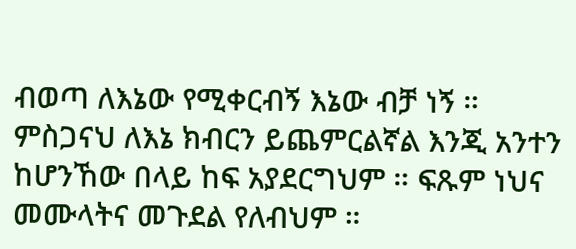ብወጣ ለእኔው የሚቀርብኝ እኔው ብቻ ነኝ ። ምስጋናህ ለእኔ ክብርን ይጨምርልኛል እንጂ አንተን ከሆንኸው በላይ ከፍ አያደርግህም ። ፍጹም ነህና መሙላትና መጉደል የለብህም ።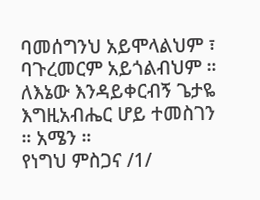ባመሰግንህ አይሞላልህም ፣ ባጉረመርም አይጎልብህም ። ለእኔው እንዳይቀርብኝ ጌታዬ እግዚአብሔር ሆይ ተመስገን ። አሜን ።
የነግህ ምስጋና /1/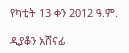የካቲት 13 ቀን 2012 ዓ.ም.

ዲያቆን አሸናፊ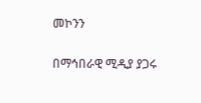መኮንን

በማኅበራዊ ሚዲያ ያጋሩ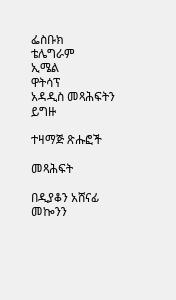ፌስቡክ
ቴሌግራም
ኢሜል
ዋትሳፕ
አዳዲስ መጻሕፍትን ይግዙ

ተዛማጅ ጽሑፎች

መጻሕፍት

በዲያቆን አሸናፊ መኰንን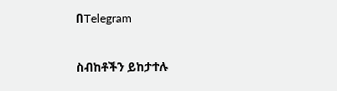በTelegram

ስብከቶችን ይከታተሉ